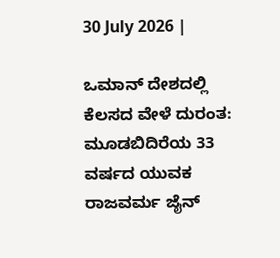30 July 2026 |

ಒಮಾನ್‌ ದೇಶದಲ್ಲಿ ಕೆಲಸದ ವೇಳೆ ದುರಂತ: ಮೂಡಬಿದಿರೆಯ 33 ವರ್ಷದ ಯುವಕ ರಾಜವರ್ಮ ಜೈನ್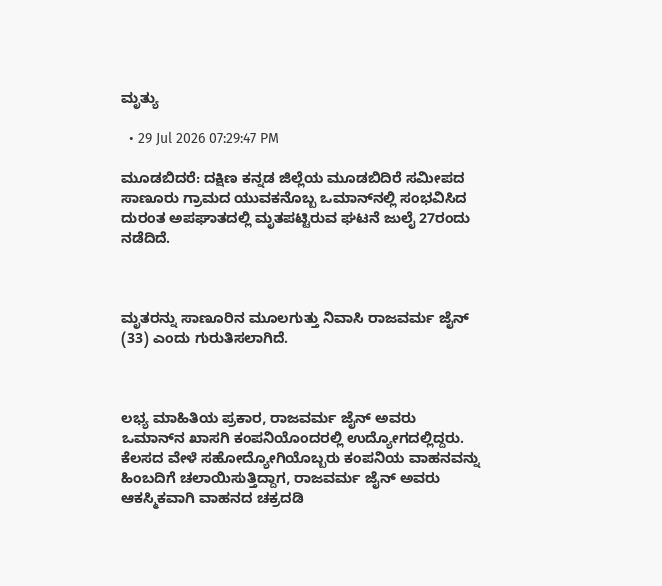ಮೃತ್ಯು

  • 29 Jul 2026 07:29:47 PM

ಮೂಡಬಿದರೆ: ದಕ್ಷಿಣ ಕನ್ನಡ ಜಿಲ್ಲೆಯ ಮೂಡಬಿದಿರೆ ಸಮೀಪದ ಸಾಣೂರು ಗ್ರಾಮದ ಯುವಕನೊಬ್ಬ ಒಮಾನ್‌ನಲ್ಲಿ ಸಂಭವಿಸಿದ ದುರಂತ ಅಪಘಾತದಲ್ಲಿ ಮೃತಪಟ್ಟಿರುವ ಘಟನೆ ಜುಲೈ 27ರಂದು ನಡೆದಿದೆ.



ಮೃತರನ್ನು ಸಾಣೂರಿನ ಮೂಲಗುತ್ತು ನಿವಾಸಿ ರಾಜವರ್ಮ ಜೈನ್ (33) ಎಂದು ಗುರುತಿಸಲಾಗಿದೆ.



ಲಭ್ಯ ಮಾಹಿತಿಯ ಪ್ರಕಾರ, ರಾಜವರ್ಮ ಜೈನ್ ಅವರು ಒಮಾನ್‌ನ ಖಾಸಗಿ ಕಂಪನಿಯೊಂದರಲ್ಲಿ ಉದ್ಯೋಗದಲ್ಲಿದ್ದರು. ಕೆಲಸದ ವೇಳೆ ಸಹೋದ್ಯೋಗಿಯೊಬ್ಬರು ಕಂಪನಿಯ ವಾಹನವನ್ನು ಹಿಂಬದಿಗೆ ಚಲಾಯಿಸುತ್ತಿದ್ದಾಗ, ರಾಜವರ್ಮ ಜೈನ್ ಅವರು ಆಕಸ್ಮಿಕವಾಗಿ ವಾಹನದ ಚಕ್ರದಡಿ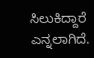ಸಿಲುಕಿದ್ದಾರೆ ಎನ್ನಲಾಗಿದೆ.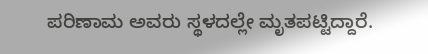ಪರಿಣಾಮ ಅವರು ಸ್ಥಳದಲ್ಲೇ ಮೃತಪಟ್ಟಿದ್ದಾರೆ.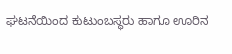ಘಟನೆಯಿಂದ ಕುಟುಂಬಸ್ಥರು ಹಾಗೂ ಊರಿನ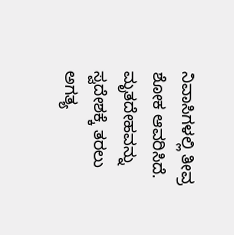ನಿವಾಸಿಗಳಲ್ಲಿ ತೀವ್ರ ಶೋಕ ಆವರಿಸಿದೆ. ಮೃತದೇಹವನ್ನು ಸ್ವದೇಶಕ್ಕೆ ತರಲು ಅಗತ್ಯ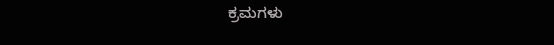ಕ್ರಮಗಳು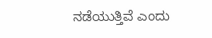ನಡೆಯುತ್ತಿವೆ ಎಂದು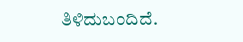ತಿಳಿದುಬಂದಿದೆ.